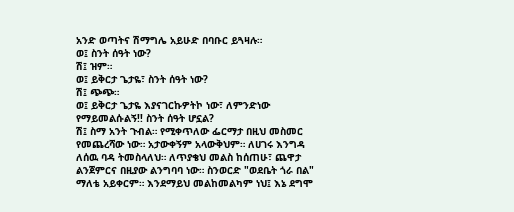አንድ ወጣትና ሽማግሌ አይሁድ በባቡር ይጓዛሉ።
ወ፤ ስንት ሰዓት ነው?
ሽ፤ ዝም።
ወ፤ ይቅርታ ጌታዬ፣ ስንት ሰዓት ነው?
ሽ፤ ጭጭ።
ወ፤ ይቅርታ ጌታዬ እያናገርኩዎትኮ ነው፣ ለምንድነው የማይመልሱልኝ!! ስንት ሰዓት ሆኗል?
ሽ፤ ስማ አንት ጉብል። የሚቀጥለው ፌርማታ በዚህ መስመር የመጨረሻው ነው። አታውቀኝም አላውቅህም። ለሀገሩ እንግዳ ለሰዉ ባዳ ትመስላለህ። ለጥያቄህ መልስ ከሰጠሁ፣ ጨዋታ ልንጀምርና በዚያው ልንግባባ ነው። ስንወርድ "ወደቤት ጎራ በል" ማለቴ አይቀርም። እንደማይህ መልከመልካም ነህ፤ እኔ ደግሞ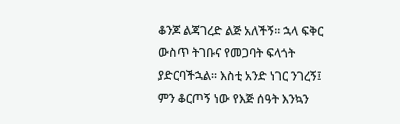ቆንጆ ልጃገረድ ልጅ አለችኝ። ኋላ ፍቅር ውስጥ ትገቡና የመጋባት ፍላጎት ያድርባችኋል። እስቲ አንድ ነገር ንገረኝ፤ ምን ቆርጦኝ ነው የእጅ ሰዓት እንኳን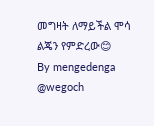መግዛት ለማይችል ሞሳ ልጄን የምድረው😊
By mengedenga
@wegoch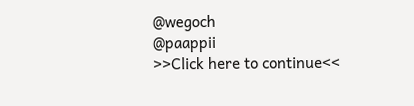@wegoch
@paappii
>>Click here to continue<<